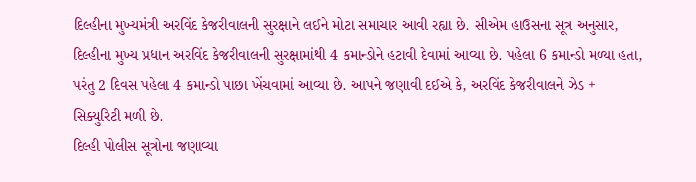દિલ્હીના મુખ્યમંત્રી અરવિંદ કેજરીવાલની સુરક્ષાને લઈને મોટા સમાચાર આવી રહ્યા છે. સીએમ હાઉસના સૂત્ર અનુસાર, દિલ્હીના મુખ્ય પ્રધાન અરવિંદ કેજરીવાલની સુરક્ષામાંથી 4 કમાન્ડોને હટાવી દેવામાં આવ્યા છે. પહેલા 6 કમાન્ડો મળ્યા હતા, પરંતુ 2 દિવસ પહેલા 4 કમાન્ડો પાછા ખેંચવામાં આવ્યા છે. આપને જણાવી દઈએ કે, અરવિંદ કેજરીવાલને ઝેડ + સિક્યુરિટી મળી છે.
દિલ્હી પોલીસ સૂત્રોના જણાવ્યા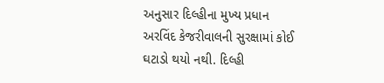અનુસાર દિલ્હીના મુખ્ય પ્રધાન અરવિંદ કેજરીવાલની સુરક્ષામાં કોઈ ઘટાડો થયો નથી. દિલ્હી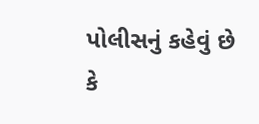પોલીસનું કહેવું છે કે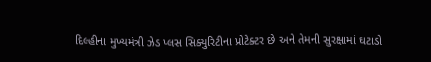દિલ્હીના મુખ્યમંત્રી ઝેડ પ્લસ સિક્યુરિટીના પ્રોટેક્ટર છે અને તેમની સુરક્ષામાં ઘટાડો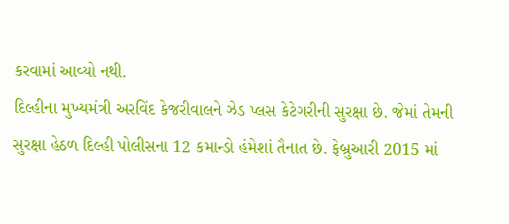કરવામાં આવ્યો નથી.
દિલ્હીના મુખ્યમંત્રી અરવિંદ કેજરીવાલને ઝેડ પ્લસ કેટેગરીની સુરક્ષા છે. જેમાં તેમની સુરક્ષા હેઠળ દિલ્હી પોલીસના 12 કમાન્ડો હંમેશાં તૈનાત છે. ફેબ્રુઆરી 2015 માં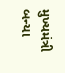મુખ્યમંત્રી બન્યા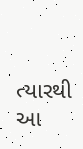ત્યારથી આ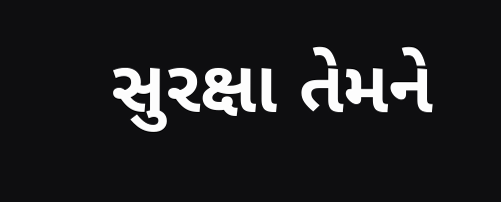સુરક્ષા તેમને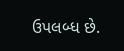ઉપલબ્ધ છે.